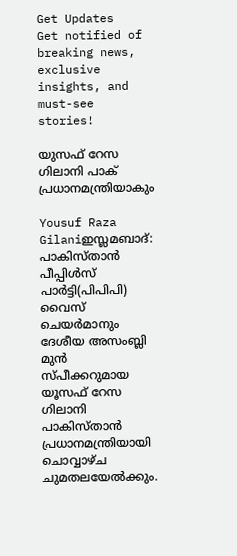Get Updates
Get notified of breaking news, exclusive insights, and must-see stories!

യുസഫ്‌ റേസ ഗിലാനി പാക്‌ പ്രധാനമന്ത്രിയാകും

Yousuf Raza Gilaniഇസ്ലമബാദ്‌: പാകിസ്‌താന്‍ പീപ്പിള്‍സ്‌ പാര്‍ട്ടി(പിപിപി) വൈസ്‌ ചെയര്‍മാനും ദേശീയ അസംബ്ലി മുന്‍ സ്‌പീക്കറുമായ യൂസഫ്‌ റേസ ഗിലാനി പാകിസ്‌താന്‍ പ്രധാനമന്ത്രിയായി ചൊവ്വാഴ്‌ച ചുമതലയേല്‍ക്കും.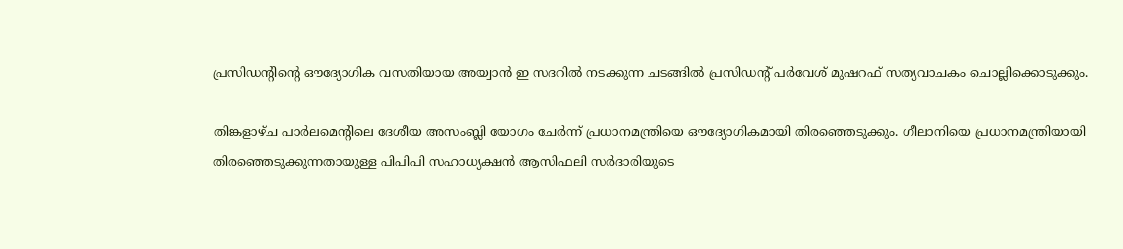പ്രസിഡന്റിന്റെ ഔദ്യോഗിക വസതിയായ അയ്വാന്‍ ഇ സദറില്‍ നടക്കുന്ന ചടങ്ങില്‍ പ്രസിഡന്റ്‌ പര്‍വേശ്‌ മുഷറഫ്‌ സത്യവാചകം ചൊല്ലിക്കൊടുക്കും.

തിങ്കളാഴ്‌ച പാര്‍ലമെന്റിലെ ദേശീയ അസംബ്ലി യോഗം ചേര്‍ന്ന്‌ പ്രധാനമന്ത്രിയെ ഔദ്യോഗികമായി തിരഞ്ഞെടുക്കും. ഗീലാനിയെ പ്രധാനമന്ത്രിയായി തിരഞ്ഞെടുക്കുന്നതായുള്ള പിപിപി സഹാധ്യക്ഷന്‍ ആസിഫലി സര്‍ദാരിയുടെ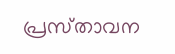പ്രസ്‌താവന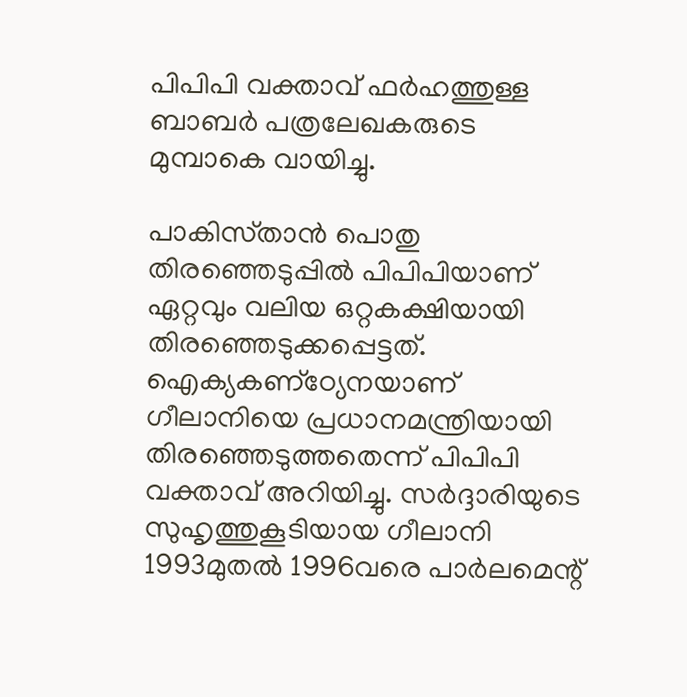പിപിപി വക്താവ്‌ ഫര്‍ഹത്തുള്ള ബാബര്‍ പത്രലേഖകരുടെ മുമ്പാകെ വായിച്ചു.

പാകിസ്‌താന്‍ പൊതു തിരഞ്ഞെടുപ്പില്‍ പിപിപിയാണ്‌ ഏറ്റവും വലിയ ഒറ്റകക്ഷിയായി തിരഞ്ഞെടുക്കപ്പെട്ടത്‌. ഐക്യകണ്‌ഠ്യേനയാണ്‌ ഗീലാനിയെ പ്രധാനമന്ത്രിയായി തിരഞ്ഞെടുത്തതെന്ന്‌ പിപിപി വക്താവ്‌ അറിയിച്ചു. സര്‍ദ്ദാരിയുടെ സുഹൃത്തുകൂടിയായ ഗീലാനി 1993മുതല്‍ 1996വരെ പാര്‍ലമെന്റ്‌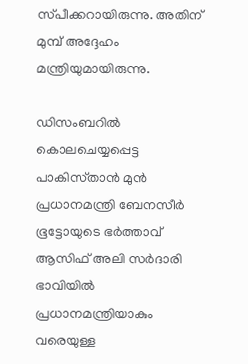സ്‌പീക്കറായിരുന്നു. അതിന്‌ മുമ്പ്‌ അദ്ദേഹം മന്ത്രിയുമായിരുന്നു.

ഡിസംബറില്‍ കൊലചെയ്യപ്പെട്ട പാകിസ്‌താന്‍ മുന്‍ പ്രധാനമന്ത്രി ബേനസീര്‍ ഭൂട്ടോയുടെ ഭര്‍ത്താവ്‌ ആസിഫ്‌ അലി സര്‍ദാരി ഭാവിയില്‍ പ്രധാനമന്ത്രിയാകും വരെയുള്ള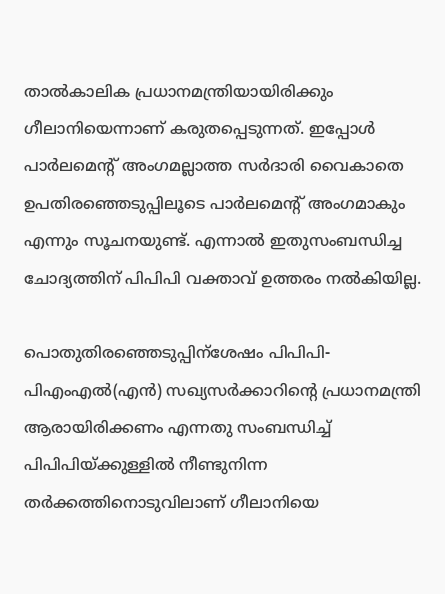താല്‍കാലിക പ്രധാനമന്ത്രിയായിരിക്കും ഗീലാനിയെന്നാണ്‌ കരുതപ്പെടുന്നത്‌. ഇപ്പോള്‍ പാര്‍ലമെന്റ്‌ അംഗമല്ലാത്ത സര്‍ദാരി വൈകാതെ ഉപതിരഞ്ഞെടുപ്പിലൂടെ പാര്‍ലമെന്റ്‌ അംഗമാകും എന്നും സൂചനയുണ്ട്‌. എന്നാല്‍ ഇതുസംബന്ധിച്ച ചോദ്യത്തിന്‌ പിപിപി വക്താവ്‌ ഉത്തരം നല്‍കിയില്ല.

പൊതുതിരഞ്ഞെടുപ്പിന്‌ശേഷം പിപിപി-പിഎംഎല്‍(എന്‍) സഖ്യസര്‍ക്കാറിന്റെ പ്രധാനമന്ത്രി ആരായിരിക്കണം എന്നതു സംബന്ധിച്ച്‌ പിപിപിയ്‌ക്കുള്ളില്‍ നീണ്ടുനിന്ന തര്‍ക്കത്തിനൊടുവിലാണ്‌ ഗീലാനിയെ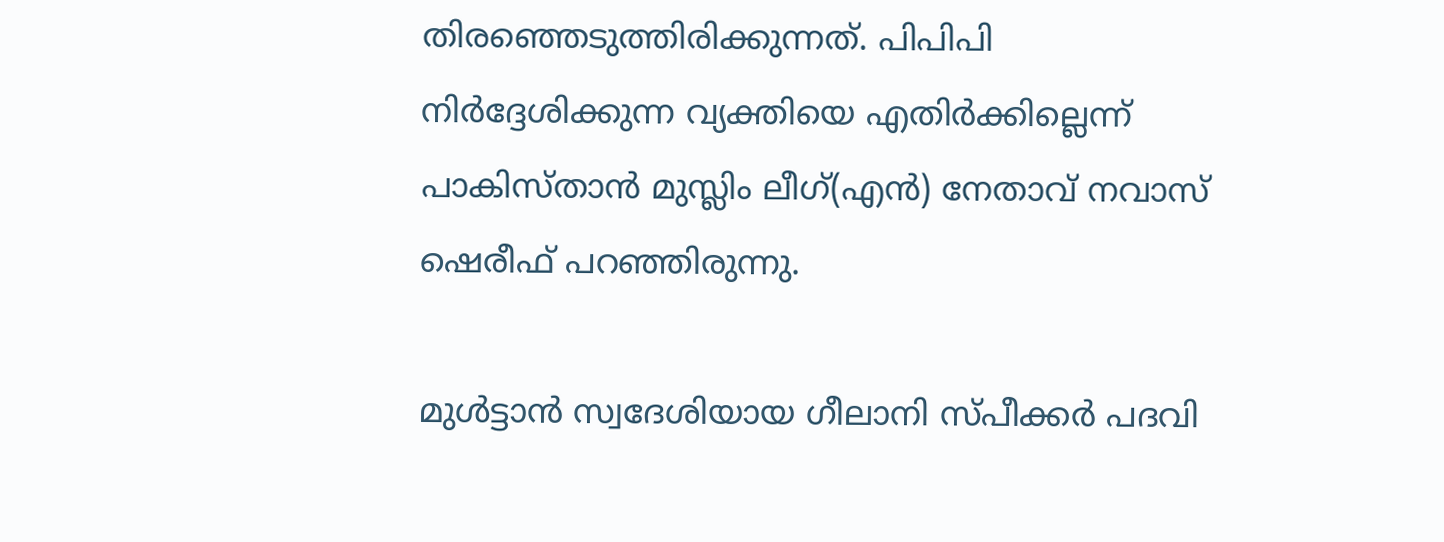തിരഞ്ഞെടുത്തിരിക്കുന്നത്‌. പിപിപി നിര്‍ദ്ദേശിക്കുന്ന വ്യക്തിയെ എതിര്‍ക്കില്ലെന്ന്‌ പാകിസ്‌താന്‍ മുസ്ലിം ലീഗ്‌(എന്‍) നേതാവ്‌ നവാസ്‌ ഷെരീഫ്‌ പറഞ്ഞിരുന്നു.

മുള്‍ട്ടാന്‍ സ്വദേശിയായ ഗീലാനി സ്‌പീക്കര്‍ പദവി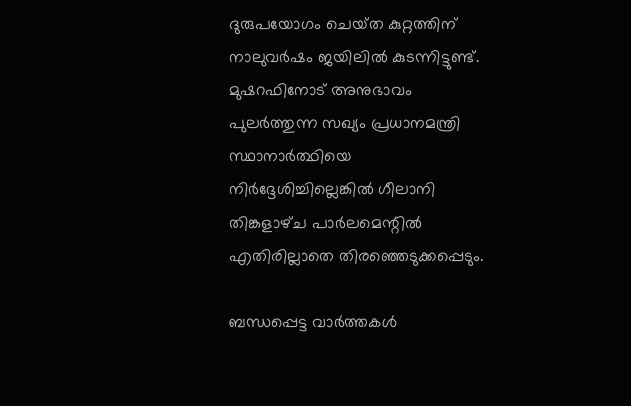ദുരുപയോഗം ചെയ്‌ത കുറ്റത്തിന്‌ നാലുവര്‍ഷം ജയിലില്‍ കുടന്നിട്ടുണ്ട്‌. മുഷറഫിനോട്‌ അനുഭാവം പുലര്‍ത്തുന്ന സഖ്യം പ്രധാനമന്ത്രി സ്ഥാനാര്‍ത്ഥിയെ നിര്‍ദ്ദേശിച്ചില്ലെങ്കില്‍ ഗീലാനി തിങ്കളാഴ്‌ച പാര്‍ലമെന്റില്‍ എതിരില്ലാതെ തിരഞ്ഞെടുക്കപ്പെടും.

ബന്ധപ്പെട്ട വാര്‍ത്തകള്‍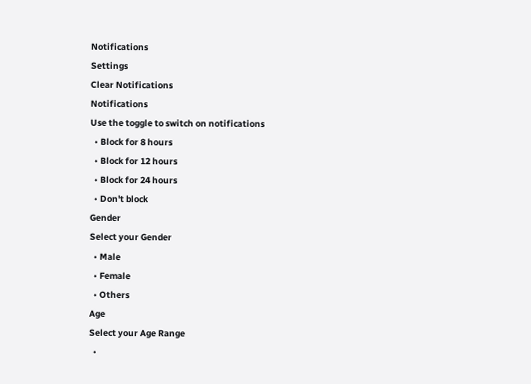Notifications
Settings
Clear Notifications
Notifications
Use the toggle to switch on notifications
  • Block for 8 hours
  • Block for 12 hours
  • Block for 24 hours
  • Don't block
Gender
Select your Gender
  • Male
  • Female
  • Others
Age
Select your Age Range
  •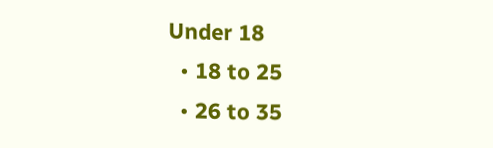Under 18
  • 18 to 25
  • 26 to 35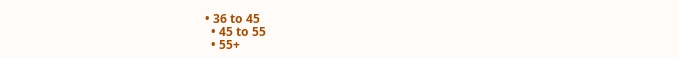• 36 to 45
  • 45 to 55
  • 55+